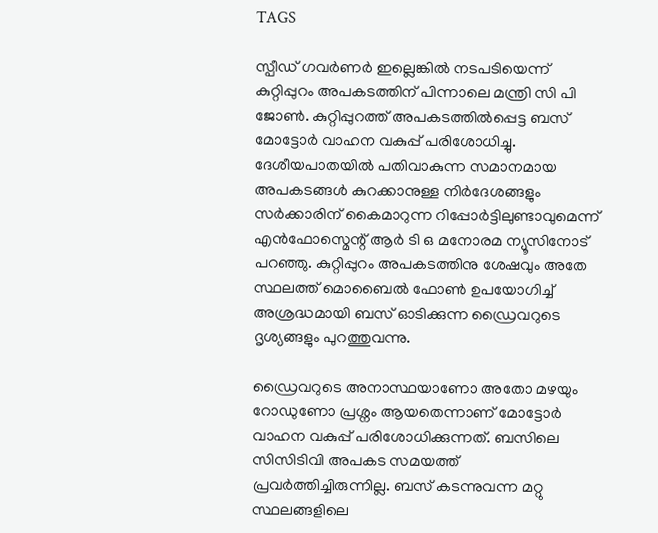TAGS

സ്പീഡ് ഗവർണർ ഇല്ലെങ്കിൽ നടപടിയെന്ന് കുറ്റിപ്പുറം അപകടത്തിന് പിന്നാലെ മന്ത്രി സി പി ജോൺ. കുറ്റിപ്പുറത്ത് അപകടത്തിൽപ്പെട്ട ബസ് മോട്ടോർ വാഹന വകുപ്പ് പരിശോധിച്ചു. ദേശീയപാതയിൽ പതിവാകുന്ന സമാനമായ അപകടങ്ങൾ കുറക്കാനുള്ള നിർദേശങ്ങളും സർക്കാരിന് കൈമാറുന്ന റിപ്പോർട്ടിലുണ്ടാവുമെന്ന് എൻഫോസ്മെന്റ് ആർ ടി ഒ മനോരമ ന്യൂസിനോട് പറഞ്ഞു. കുറ്റിപ്പുറം അപകടത്തിനു ശേഷവും അതേ സ്ഥലത്ത് മൊബൈൽ ഫോൺ ഉപയോഗിച്ച് അശ്രദ്ധമായി ബസ് ഓടിക്കുന്ന ഡ്രൈവറുടെ ദൃശ്യങ്ങളും പുറത്തുവന്നു.

ഡ്രൈവറുടെ അനാസ്ഥയാണോ അതോ മഴയും റോഡുണോ പ്രശ്നം ആയതെന്നാണ് മോട്ടോർ വാഹന വകുപ്പ് പരിശോധിക്കുന്നത്. ബസിലെ സിസിടിവി അപകട സമയത്ത് പ്രവർത്തിച്ചിരുന്നില്ല. ബസ് കടന്നുവന്ന മറ്റു സ്ഥലങ്ങളിലെ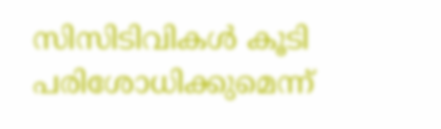സിസിടിവികൾ കൂടി പരിശോധിക്കുമെന്ന്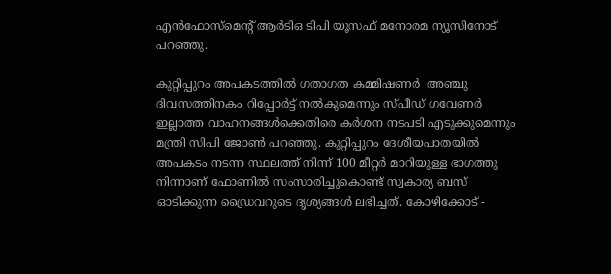എൻഫോസ്മെന്റ് ആർടിഒ ടിപി യൂസഫ് മനോരമ ന്യൂസിനോട് പറഞ്ഞു.

കുറ്റിപ്പുറം അപകടത്തിൽ ഗതാഗത കമ്മിഷണർ  അഞ്ചു ദിവസത്തിനകം റിപ്പോർട്ട് നൽകുമെന്നും സ്പീഡ് ഗവേണർ ഇല്ലാത്ത വാഹനങ്ങൾക്കെതിരെ കർശന നടപടി എടുക്കുമെന്നും മന്ത്രി സിപി ജോൺ പറഞ്ഞു. കുറ്റിപ്പുറം ദേശീയപാതയിൽ അപകടം നടന്ന സ്ഥലത്ത് നിന്ന് 100 മീറ്റർ മാറിയുള്ള ഭാഗത്തു നിന്നാണ് ഫോണിൽ സംസാരിച്ചുകൊണ്ട് സ്വകാര്യ ബസ് ഓടിക്കുന്ന ഡ്രൈവറുടെ ദൃശ്യങ്ങൾ ലഭിച്ചത്. കോഴിക്കോട് -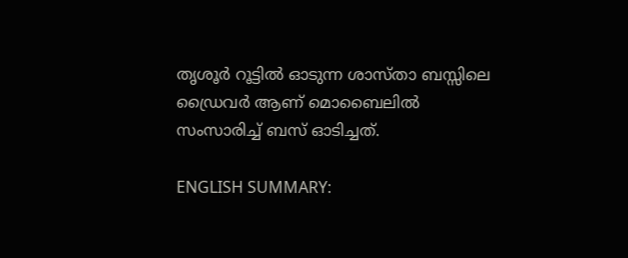തൃശൂർ റൂട്ടിൽ ഓടുന്ന ശാസ്താ ബസ്സിലെ ഡ്രൈവർ ആണ് മൊബൈലിൽ സംസാരിച്ച് ബസ് ഓടിച്ചത്.

ENGLISH SUMMARY: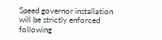Speed governor installation will be strictly enforced following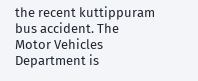the recent kuttippuram bus accident. The Motor Vehicles Department is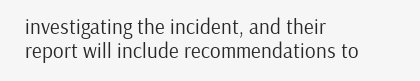investigating the incident, and their report will include recommendations to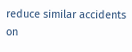reduce similar accidents on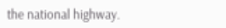the national highway.